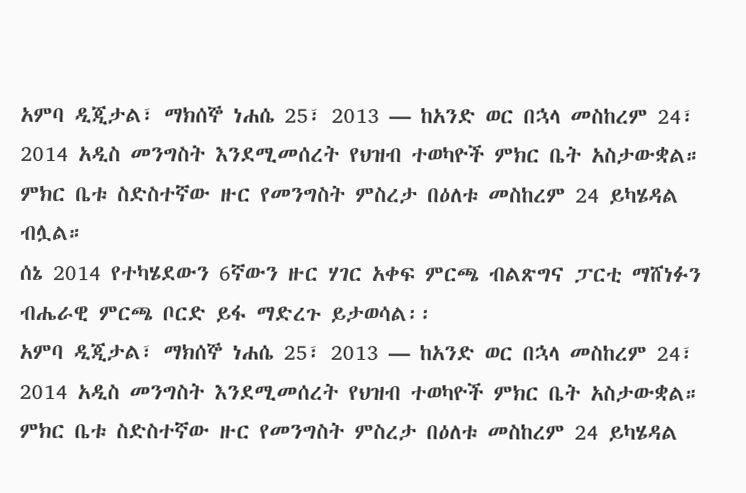አምባ ዲጂታል፣ ማክሰኞ ነሐሴ 25፣ 2013 ― ከአንድ ወር በኋላ መስከረም 24፣ 2014 አዲስ መንግስት እንደሚመሰረት የህዝብ ተወካዮች ምክር ቤት አስታውቋል።
ምክር ቤቱ ስድስተኛው ዙር የመንግስት ምስረታ በዕለቱ መስከረም 24 ይካሄዳል ብሏል።
ሰኔ 2014 የተካሄደውን 6ኛውን ዙር ሃገር አቀፍ ምርጫ ብልጽግና ፓርቲ ማሸነፉን ብሔራዊ ምርጫ ቦርድ ይፋ ማድረጉ ይታወሳል፡፡
አምባ ዲጂታል፣ ማክሰኞ ነሐሴ 25፣ 2013 ― ከአንድ ወር በኋላ መስከረም 24፣ 2014 አዲስ መንግስት እንደሚመሰረት የህዝብ ተወካዮች ምክር ቤት አስታውቋል።
ምክር ቤቱ ስድስተኛው ዙር የመንግስት ምስረታ በዕለቱ መስከረም 24 ይካሄዳል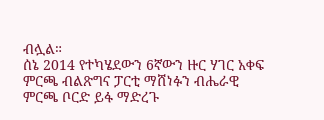ብሏል።
ሰኔ 2014 የተካሄደውን 6ኛውን ዙር ሃገር አቀፍ ምርጫ ብልጽግና ፓርቲ ማሸነፉን ብሔራዊ ምርጫ ቦርድ ይፋ ማድረጉ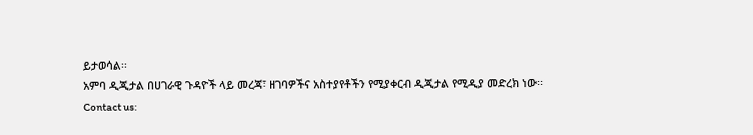ይታወሳል፡፡
አምባ ዲጂታል በሀገራዊ ጉዳዮች ላይ መረጃ፣ ዘገባዎችና አስተያየቶችን የሚያቀርብ ዲጂታል የሚዲያ መድረክ ነው፡፡
Contact us: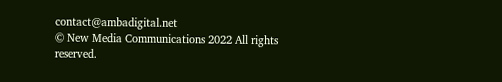contact@ambadigital.net
© New Media Communications 2022 All rights reserved.